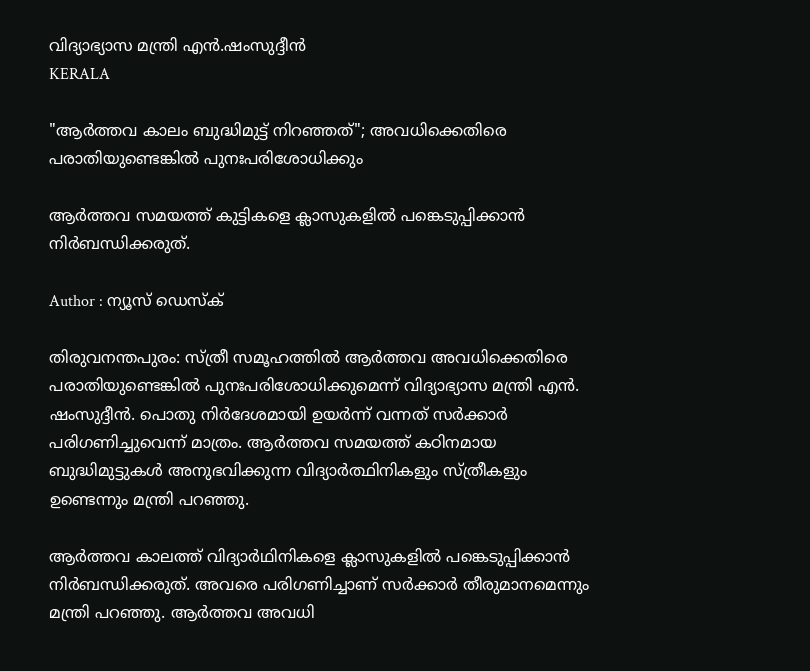വിദ്യാഭ്യാസ മന്ത്രി എൻ.ഷംസുദ്ദീൻ
KERALA

"ആര്‍ത്തവ കാലം ബുദ്ധിമുട്ട് നിറഞ്ഞത്"; അവധിക്കെതിരെ പരാതിയുണ്ടെങ്കിൽ പുനഃപരിശോധിക്കും

ആർത്തവ സമയത്ത് കുട്ടികളെ ക്ലാസുകളിൽ പങ്കെടുപ്പിക്കാൻ നിർബന്ധിക്കരുത്.

Author : ന്യൂസ് ഡെസ്ക്

തിരുവനന്തപുരം: സ്ത്രീ സമൂഹത്തിൽ ആർത്തവ അവധിക്കെതിരെ പരാതിയുണ്ടെങ്കിൽ പുനഃപരിശോധിക്കുമെന്ന് വിദ്യാഭ്യാസ മന്ത്രി എൻ. ഷംസുദ്ദീൻ. പൊതു നിർദേശമായി ഉയർന്ന് വന്നത് സർക്കാർ പരിഗണിച്ചുവെന്ന് മാത്രം. ആർത്തവ സമയത്ത് കഠിനമായ ബുദ്ധിമുട്ടുകൾ അനുഭവിക്കുന്ന വിദ്യാർത്ഥിനികളും സ്ത്രീകളും ഉണ്ടെന്നും മന്ത്രി പറഞ്ഞു.

ആർത്തവ കാലത്ത് വിദ്യാർഥിനികളെ ക്ലാസുകളിൽ പങ്കെടുപ്പിക്കാൻ നിർബന്ധിക്കരുത്. അവരെ പരിഗണിച്ചാണ് സർക്കാർ തീരുമാനമെന്നും മന്ത്രി പറഞ്ഞു. ആർത്തവ അവധി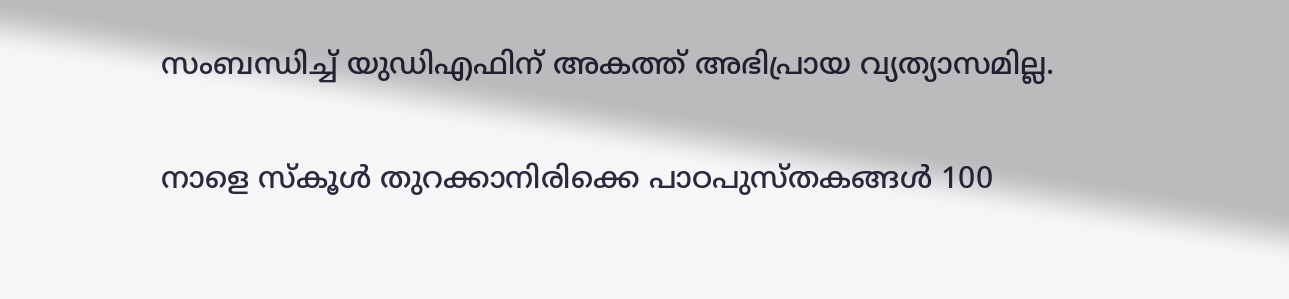സംബന്ധിച്ച് യുഡിഎഫിന് അകത്ത് അഭിപ്രായ വ്യത്യാസമില്ല.

നാളെ സ്കൂൾ തുറക്കാനിരിക്കെ പാഠപുസ്തകങ്ങൾ 100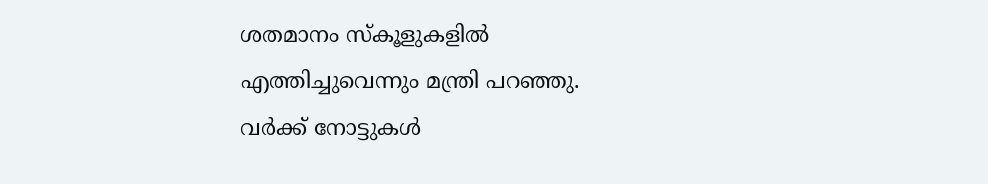ശതമാനം സ്കൂളുകളിൽ എത്തിച്ചുവെന്നും മന്ത്രി പറഞ്ഞു. വർക്ക് നോട്ടുകൾ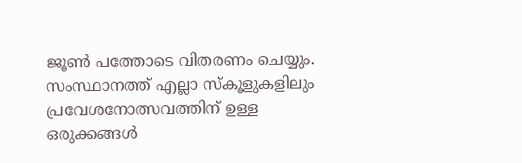ജൂൺ പത്തോടെ വിതരണം ചെയ്യും. സംസ്ഥാനത്ത് എല്ലാ സ്കൂളുകളിലും പ്രവേശനോത്സവത്തിന് ഉള്ള ഒരുക്കങ്ങൾ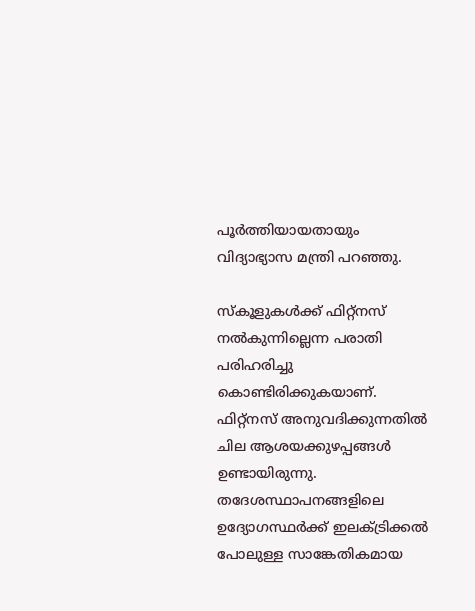പൂർത്തിയായതായും വിദ്യാഭ്യാസ മന്ത്രി പറഞ്ഞു.

സ്‌കൂളുകൾക്ക് ഫിറ്റ്നസ് നൽകുന്നില്ലെന്ന പരാതി പരിഹരിച്ചു കൊണ്ടിരിക്കുകയാണ്. ഫിറ്റ്നസ് അനുവദിക്കുന്നതിൽ ചില ആശയക്കുഴപ്പങ്ങൾ ഉണ്ടായിരുന്നു. തദേശസ്ഥാപനങ്ങളിലെ ഉദ്യോഗസ്ഥർക്ക് ഇലക്ട്രിക്കൽ പോലുള്ള സാങ്കേതികമായ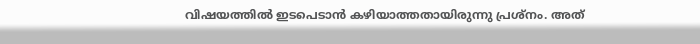വിഷയത്തിൽ ഇടപെടാൻ കഴിയാത്തതായിരുന്നു പ്രശ്നം. അത്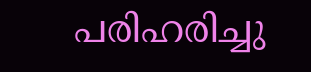പരിഹരിച്ചു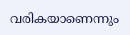വരികയാണെന്നും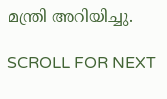മന്ത്രി അറിയിച്ചു.

SCROLL FOR NEXT